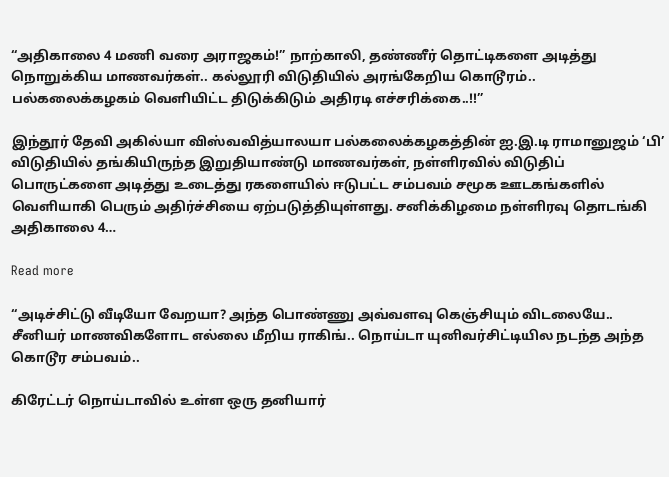“அதிகாலை 4 மணி வரை அராஜகம்!” நாற்காலி, தண்ணீர் தொட்டிகளை அடித்து நொறுக்கிய மாணவர்கள்.. கல்லூரி விடுதியில் அரங்கேறிய கொடூரம்.. பல்கலைக்கழகம் வெளியிட்ட திடுக்கிடும் அதிரடி எச்சரிக்கை..!!”

இந்தூர் தேவி அகில்யா விஸ்வவித்யாலயா பல்கலைக்கழகத்தின் ஐ.இ.டி ராமானுஜம் ‘பி’ விடுதியில் தங்கியிருந்த இறுதியாண்டு மாணவர்கள், நள்ளிரவில் விடுதிப் பொருட்களை அடித்து உடைத்து ரகளையில் ஈடுபட்ட சம்பவம் சமூக ஊடகங்களில் வெளியாகி பெரும் அதிர்ச்சியை ஏற்படுத்தியுள்ளது. சனிக்கிழமை நள்ளிரவு தொடங்கி அதிகாலை 4…

Read more

“அடிச்சிட்டு வீடியோ வேறயா? அந்த பொண்ணு அவ்வளவு கெஞ்சியும் விடலையே.. சீனியர் மாணவிகளோட எல்லை மீறிய ராகிங்.. நொய்டா யுனிவர்சிட்டியில நடந்த அந்த கொடூர சம்பவம்..

கிரேட்டர் நொய்டாவில் உள்ள ஒரு தனியார்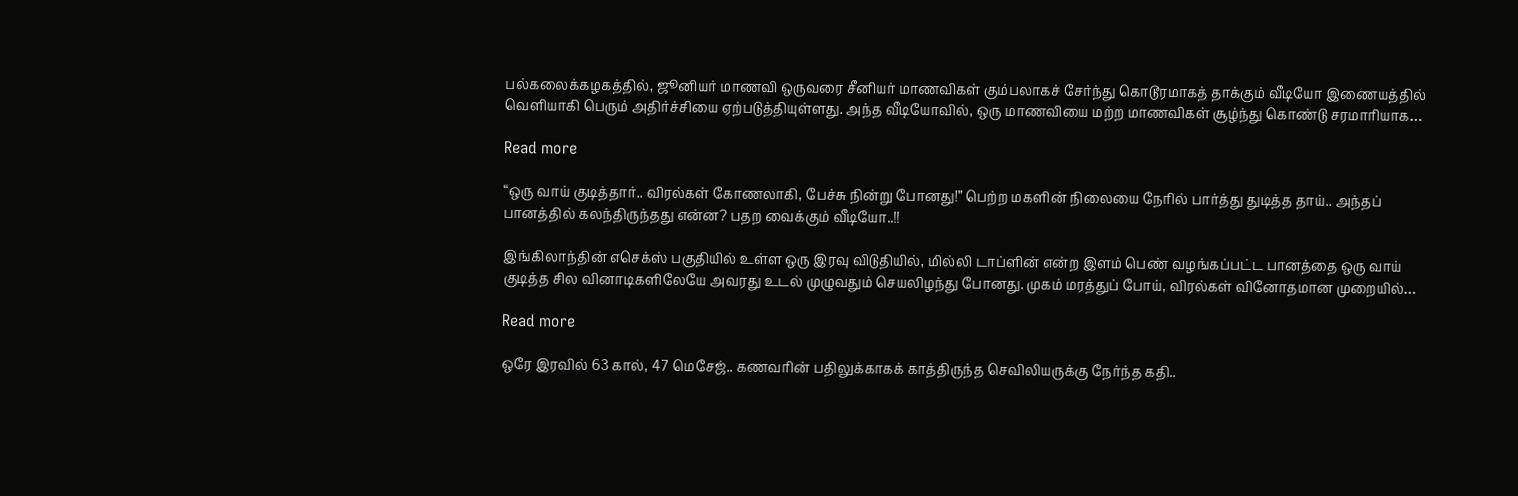பல்கலைக்கழகத்தில், ஜூனியர் மாணவி ஒருவரை சீனியர் மாணவிகள் கும்பலாகச் சேர்ந்து கொடூரமாகத் தாக்கும் வீடியோ இணையத்தில் வெளியாகி பெரும் அதிர்ச்சியை ஏற்படுத்தியுள்ளது. அந்த வீடியோவில், ஒரு மாணவியை மற்ற மாணவிகள் சூழ்ந்து கொண்டு சரமாரியாக…

Read more

“ஒரு வாய் குடித்தார்.. விரல்கள் கோணலாகி, பேச்சு நின்று போனது!” பெற்ற மகளின் நிலையை நேரில் பார்த்து துடித்த தாய்.. அந்தப் பானத்தில் கலந்திருந்தது என்ன? பதற வைக்கும் வீடியோ..!!

இங்கிலாந்தின் எசெக்ஸ் பகுதியில் உள்ள ஒரு இரவு விடுதியில், மில்லி டாப்ளின் என்ற இளம் பெண் வழங்கப்பட்ட பானத்தை ஒரு வாய் குடித்த சில வினாடிகளிலேயே அவரது உடல் முழுவதும் செயலிழந்து போனது. முகம் மரத்துப் போய், விரல்கள் வினோதமான முறையில்…

Read more

ஒரே இரவில் 63 கால், 47 மெசேஜ்.. கணவரின் பதிலுக்காகக் காத்திருந்த செவிலியருக்கு நேர்ந்த கதி..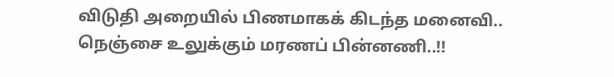விடுதி அறையில் பிணமாகக் கிடந்த மனைவி.. நெஞ்சை உலுக்கும் மரணப் பின்னணி..!!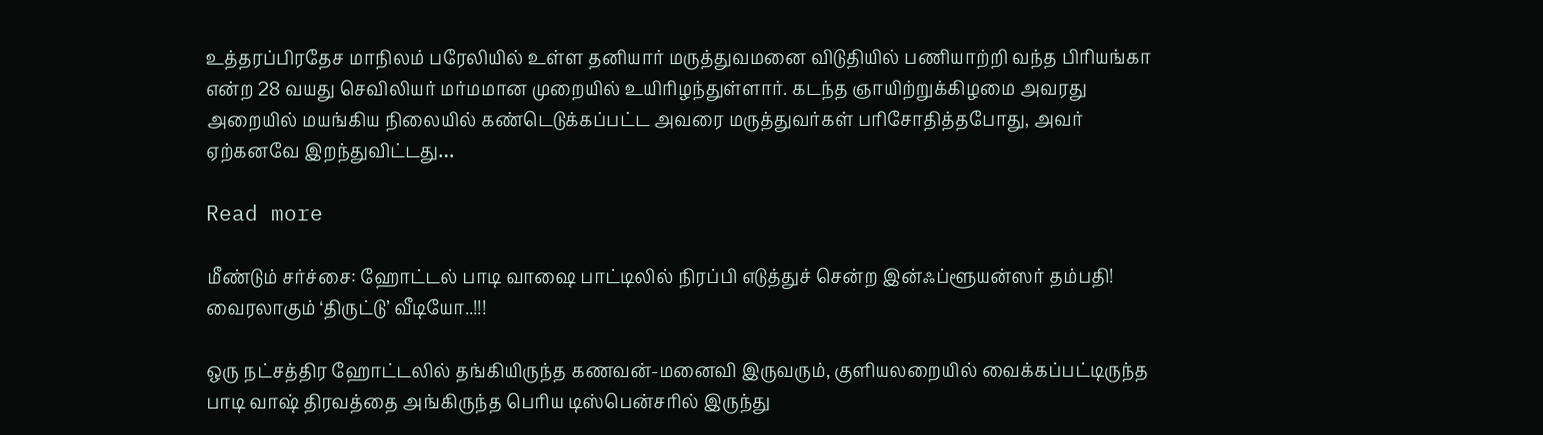உத்தரப்பிரதேச மாநிலம் பரேலியில் உள்ள தனியார் மருத்துவமனை விடுதியில் பணியாற்றி வந்த பிரியங்கா என்ற 28 வயது செவிலியர் மர்மமான முறையில் உயிரிழந்துள்ளார். கடந்த ஞாயிற்றுக்கிழமை அவரது அறையில் மயங்கிய நிலையில் கண்டெடுக்கப்பட்ட அவரை மருத்துவர்கள் பரிசோதித்தபோது, அவர் ஏற்கனவே இறந்துவிட்டது…

Read more

மீண்டும் சர்ச்சை: ஹோட்டல் பாடி வாஷை பாட்டிலில் நிரப்பி எடுத்துச் சென்ற இன்ஃப்ளூயன்ஸர் தம்பதி! வைரலாகும் ‘திருட்டு’ வீடியோ..!!!

ஒரு நட்சத்திர ஹோட்டலில் தங்கியிருந்த கணவன்-மனைவி இருவரும், குளியலறையில் வைக்கப்பட்டிருந்த பாடி வாஷ் திரவத்தை அங்கிருந்த பெரிய டிஸ்பென்சரில் இருந்து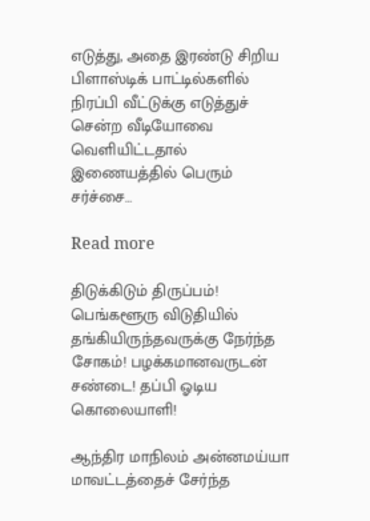எடுத்து, அதை இரண்டு சிறிய பிளாஸ்டிக் பாட்டில்களில் நிரப்பி வீட்டுக்கு எடுத்துச் சென்ற வீடியோவை வெளியிட்டதால் இணையத்தில் பெரும் சர்ச்சை…

Read more

திடுக்கிடும் திருப்பம்! பெங்களூரு விடுதியில் தங்கியிருந்தவருக்கு நேர்ந்த சோகம்! பழக்கமானவருடன் சண்டை! தப்பி ஓடிய கொலையாளி!

ஆந்திர மாநிலம் அன்னமய்யா மாவட்டத்தைச் சேர்ந்த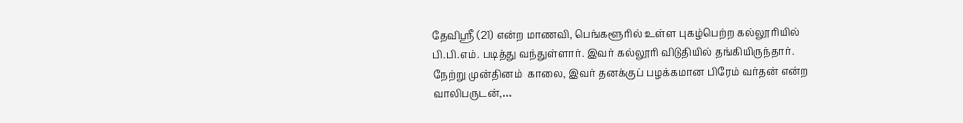தேவிஸ்ரீ (21) என்ற மாணவி, பெங்களூரில் உள்ள புகழ்பெற்ற கல்லூரியில் பி.பி.எம். படித்து வந்துள்ளார். இவர் கல்லூரி விடுதியில் தங்கியிருந்தார். நேற்று முன்தினம்  காலை, இவர் தனக்குப் பழக்கமான பிரேம் வர்தன் என்ற வாலிபருடன்,…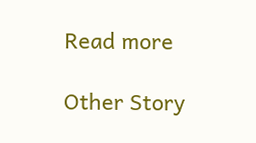Read more

Other Story